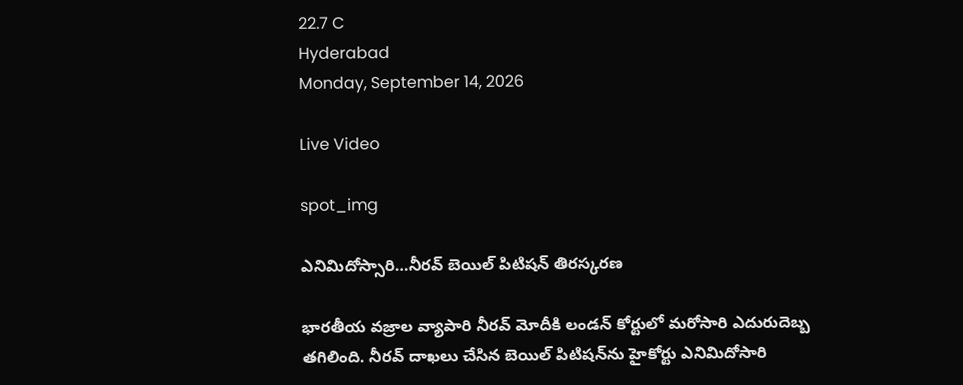22.7 C
Hyderabad
Monday, September 14, 2026

Live Video

spot_img

ఎనిమిదోస్సారి…నీరవ్‌ బెయిల్ పిటిషన్‌ తిరస్కరణ

భారతీయ వజ్రాల వ్యాపారి నీరవ్ మోదీకి లండన్ కోర్టులో మరోసారి ఎదురుదెబ్బ తగిలింది. నీరవ్‌ దాఖలు చేసిన బెయిల్ పిటిషన్‌ను హైకోర్టు ఎనిమిదోసారి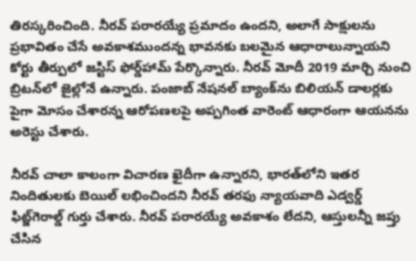తిరస్కరించింది. నీరవ్ పరారయ్యే ప్రమాదం ఉందని, అలాగే సాక్షులను ప్రభావితం చేసే అవకాశముందన్న భావనకు బలమైన ఆధారాలున్నాయని కోర్టు తీర్పులో జస్టిస్ ఫోర్డ్‌హామ్ పేర్కొన్నారు. నీరవ్ మోదీ 2019 మార్చి నుంచి బ్రిటన్‌లో జైల్లోనే ఉన్నారు. పంజాబ్ నేషనల్ బ్యాంక్‌ను బిలియన్ డాలర్లకు పైగా మోసం చేశారన్న ఆరోపణలపై అప్పగింత వారెంట్‌ ఆధారంగా ఆయనను అరెస్టు చేశారు.

నీరవ్‌ చాలా కాలంగా విచారణ ఖైదీగా ఉన్నారని, భారత్‌లోని ఇతర నిందితులకు బెయిల్ లభించిందని నీరవ్ తరఫు న్యాయవాది ఎడ్వర్డ్ ఫిట్జ్‌గెరాల్డ్ గుర్తు చేశారు. నీరవ్ పరారయ్యే అవకాశం లేదని, ఆస్తులన్నీ జప్తు చేసిన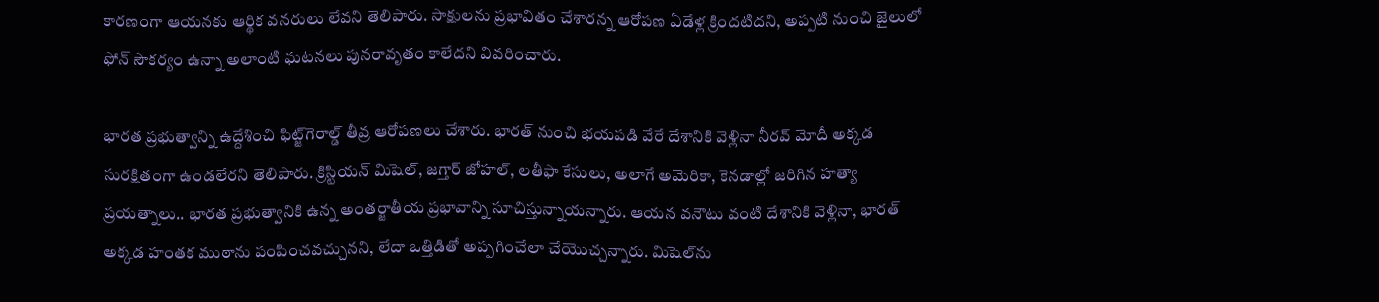కారణంగా ఆయనకు ఆర్థిక వనరులు లేవని తెలిపారు. సాక్షులను ప్రభావితం చేశారన్న ఆరోపణ ఏడేళ్ల క్రిందటిదని, అప్పటి నుంచి జైలులో ఫోన్ సౌకర్యం ఉన్నా అలాంటి ఘటనలు పునరావృతం కాలేదని వివరించారు.

భారత ప్రభుత్వాన్ని ఉద్దేశించి ఫిట్జ్‌గెరాల్డ్ తీవ్ర ఆరోపణలు చేశారు. భారత్ నుంచి భయపడి వేరే దేశానికి వెళ్లినా నీరవ్ మోదీ అక్కడ సురక్షితంగా ఉండలేరని తెలిపారు. క్రిస్టియన్ మిషెల్, జగ్తార్ జోహల్, లతీఫా కేసులు, అలాగే అమెరికా, కెనడాల్లో జరిగిన హత్యా ప్రయత్నాలు.. భారత ప్రభుత్వానికి ఉన్న అంతర్జాతీయ ప్రభావాన్ని సూచిస్తున్నాయన్నారు. ఆయన వనౌటు వంటి దేశానికి వెళ్లినా, భారత్ అక్కడ హంతక ముఠాను పంపించవచ్చునని, లేదా ఒత్తిడితో అప్పగించేలా చేయొచ్చన్నారు. మిషెల్‌ను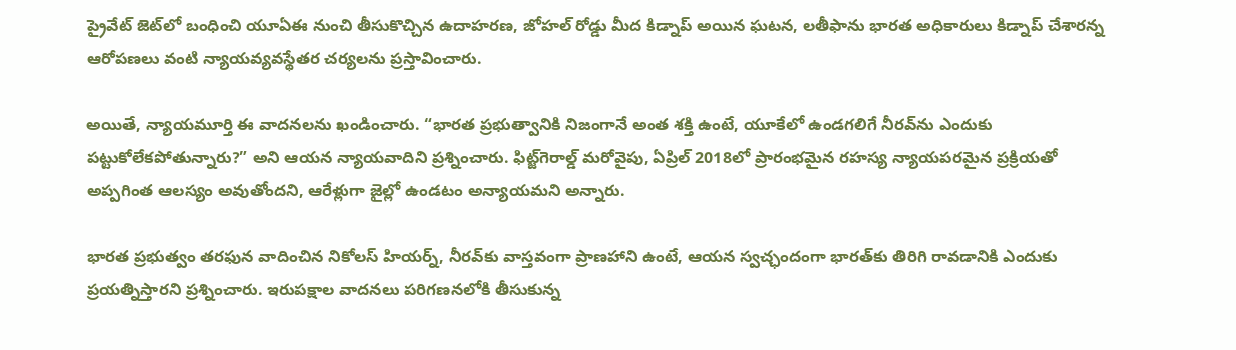ప్రైవేట్ జెట్‌లో బంధించి యూఏఈ నుంచి తీసుకొచ్చిన ఉదాహరణ, జోహల్‌ రోడ్డు మీద కిడ్నాప్ అయిన ఘటన, లతీఫాను భారత అధికారులు కిడ్నాప్ చేశారన్న ఆరోపణలు వంటి న్యాయవ్యవస్థేతర చర్యలను ప్రస్తావించారు.

అయితే, న్యాయమూర్తి ఈ వాదనలను ఖండించారు. “భారత ప్రభుత్వానికి నిజంగానే అంత శక్తి ఉంటే, యూకేలో ఉండగలిగే నీరవ్‌ను ఎందుకు పట్టుకోలేకపోతున్నారు?” అని ఆయన న్యాయవాదిని ప్రశ్నించారు. ఫిట్జ్‌గెరాల్డ్ మరోవైపు, ఏప్రిల్ 2018లో ప్రారంభమైన రహస్య న్యాయపరమైన ప్రక్రియతో అప్పగింత ఆలస్యం అవుతోందని, ఆరేళ్లుగా జైల్లో ఉండటం అన్యాయమని అన్నారు.

భారత ప్రభుత్వం తరఫున వాదించిన నికోలస్ హియర్న్, నీరవ్‌కు వాస్తవంగా ప్రాణహాని ఉంటే, ఆయన స్వచ్ఛందంగా భారత్‌కు తిరిగి రావడానికి ఎందుకు ప్రయత్నిస్తారని ప్రశ్నించారు. ఇరుపక్షాల వాదనలు పరిగణనలోకి తీసుకున్న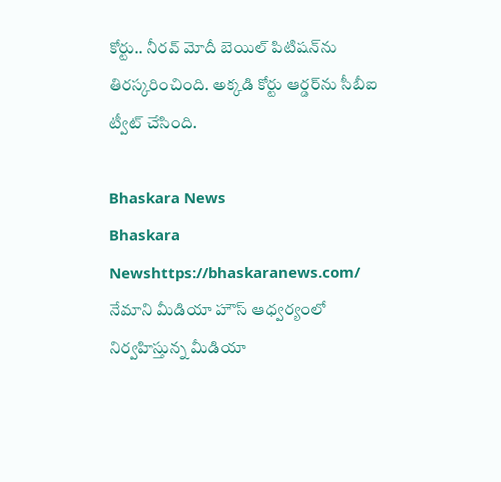కోర్టు.. నీరవ్ మోదీ బెయిల్ పిటిషన్‌ను తిరస్కరించింది. అక్కడి కోర్టు ఆర్డర్‌ను సీబీఐ ట్వీట్‌ చేసింది.

Bhaskara News
Bhaskara Newshttps://bhaskaranews.com/
నేమాని మీడియా హౌస్ ఆధ్వర్యంలో నిర్వహిస్తున్న మీడియా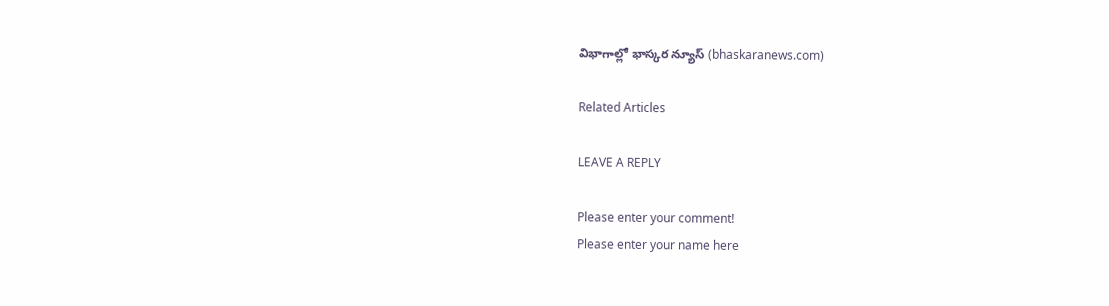విభాగాల్లో భాస్కర న్యూస్ (bhaskaranews.com)

Related Articles

LEAVE A REPLY

Please enter your comment!
Please enter your name here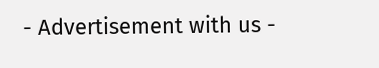- Advertisement with us -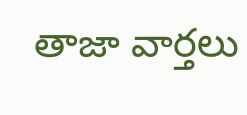తాజా వార్తలు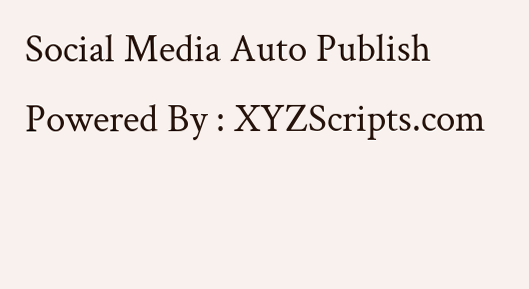Social Media Auto Publish Powered By : XYZScripts.com